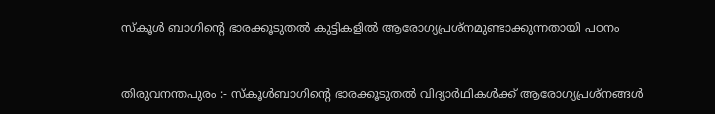സ്കൂൾ ബാഗിന്റെ ഭാരക്കൂടുതൽ കുട്ടികളിൽ ആരോഗ്യപ്രശ്നമുണ്ടാക്കുന്നതായി പഠനം


തിരുവനന്തപുരം :- സ്കൂൾബാഗിന്റെ ഭാരക്കൂടുതൽ വിദ്യാർഥികൾക്ക് ആരോഗ്യപ്രശ്നങ്ങൾ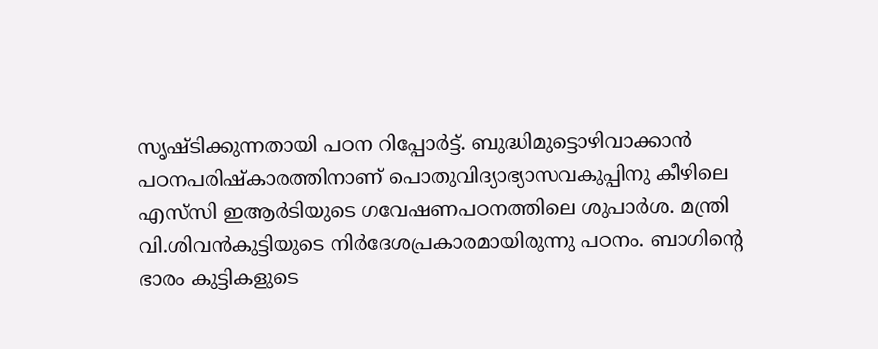സൃഷ്ടിക്കുന്നതായി പഠന റിപ്പോർട്ട്. ബുദ്ധിമുട്ടൊഴിവാക്കാൻ പഠനപരിഷ്കാരത്തിനാണ് പൊതുവിദ്യാഭ്യാസവകുപ്പിനു കീഴിലെ എസ്‌സി ഇആർടിയുടെ ഗവേഷണപഠനത്തിലെ ശുപാർശ. മന്ത്രി വി.ശിവൻകുട്ടിയുടെ നിർദേശപ്രകാരമായിരുന്നു പഠനം. ബാഗിന്റെ ഭാരം കുട്ടികളുടെ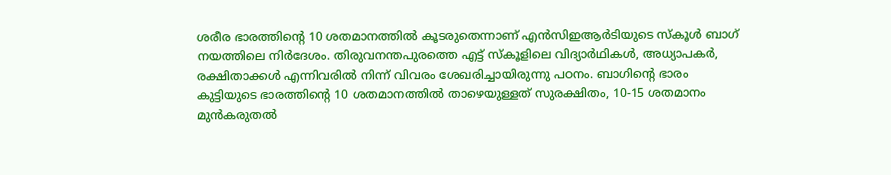ശരീര ഭാരത്തിന്റെ 10 ശതമാനത്തിൽ കൂടരുതെന്നാണ് എൻസിഇആർടിയുടെ സ്കൂൾ ബാഗ് നയത്തിലെ നിർദേശം. തിരുവനന്തപുരത്തെ എട്ട് സ്കൂളിലെ വിദ്യാർഥികൾ, അധ്യാപകർ, രക്ഷിതാക്കൾ എന്നിവരിൽ നിന്ന് വിവരം ശേഖരിച്ചായിരുന്നു പഠനം. ബാഗിൻ്റെ ഭാരം കുട്ടിയുടെ ഭാരത്തിന്റെ 10 ശതമാനത്തിൽ താഴെയുള്ളത് സുരക്ഷിതം, 10-15 ശതമാനം മുൻകരുതൽ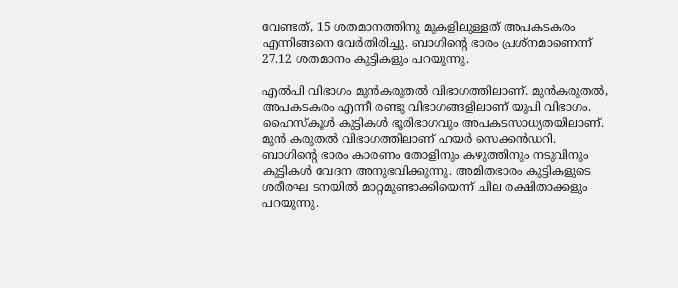വേണ്ടത്, 15 ശതമാനത്തിനു മുകളിലുള്ളത് അപകടകരം എന്നിങ്ങനെ വേർതിരിച്ചു. ബാഗിൻ്റെ ഭാരം പ്രശ്നമാണെന്ന് 27.12 ശതമാനം കുട്ടികളും പറയുന്നു.

എൽപി വിഭാഗം മുൻകരുതൽ വിഭാഗത്തിലാണ്. മുൻകരുതൽ, അപകടകരം എന്നീ രണ്ടു വിഭാഗങ്ങളിലാണ് യുപി വിഭാഗം. ഹൈസ്കൂൾ കുട്ടികൾ ഭൂരിഭാഗവും അപകടസാധ്യതയിലാണ്. മുൻ കരുതൽ വിഭാഗത്തിലാണ് ഹയർ സെക്കൻഡറി. ബാഗിൻ്റെ ഭാരം കാരണം തോളിനും കഴുത്തിനും നടുവിനും കുട്ടികൾ വേദന അനുഭവിക്കുന്നു. അമിതഭാരം കുട്ടികളുടെ ശരീരഘ ടനയിൽ മാറ്റമുണ്ടാക്കിയെന്ന് ചില രക്ഷിതാക്കളും പറയുന്നു.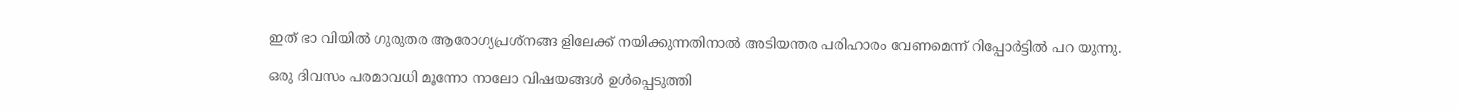ഇത് ഭാ വിയിൽ ഗുരുതര ആരോഗ്യപ്രശ്നങ്ങ ളിലേക്ക് നയിക്കുന്നതിനാൽ അടിയന്തര പരിഹാരം വേണമെന്ന് റിപ്പോർട്ടിൽ പറ യുന്നു.

ഒരു ദിവസം പരമാവധി മൂന്നോ നാലോ വിഷയങ്ങൾ ഉൾപ്പെടുത്തി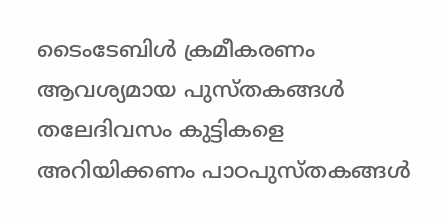ടൈംടേബിൾ ക്രമീകരണം ആവശ്യമായ പുസ്തകങ്ങൾ തലേദിവസം കുട്ടികളെ അറിയിക്കണം പാഠപുസ്തകങ്ങൾ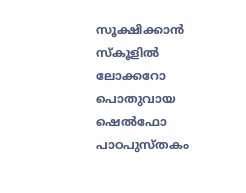സൂക്ഷിക്കാൻ സ്കൂളിൽ ലോക്കറോ പൊതുവായ ഷെൽഫോ പാഠപുസ്തകം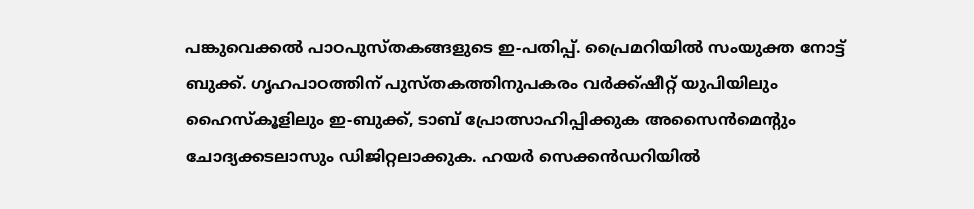പങ്കുവെക്കൽ പാഠപുസ്തകങ്ങളുടെ ഇ-പതിപ്പ്. പ്രൈമറിയിൽ സംയുക്ത നോട്ട് ബുക്ക്. ഗൃഹപാഠത്തിന് പുസ്തകത്തിനുപകരം വർക്ക്ഷീറ്റ് യുപിയിലും ഹൈസ്കൂളിലും ഇ-ബുക്ക്, ടാബ് പ്രോത്സാഹിപ്പിക്കുക അസൈൻമെന്റും ചോദ്യക്കടലാസും ഡിജിറ്റലാക്കുക. ഹയർ സെക്കൻഡറിയിൽ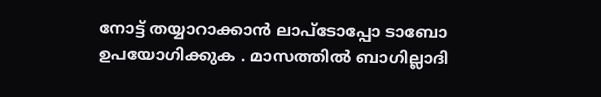നോട്ട് തയ്യാറാക്കാൻ ലാപ്ടോപ്പോ ടാബോ ഉപയോഗിക്കുക . മാസത്തിൽ ബാഗില്ലാദി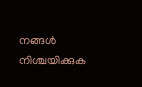നങ്ങൾ നിശ്ചയിക്കുക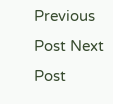Previous Post Next Post